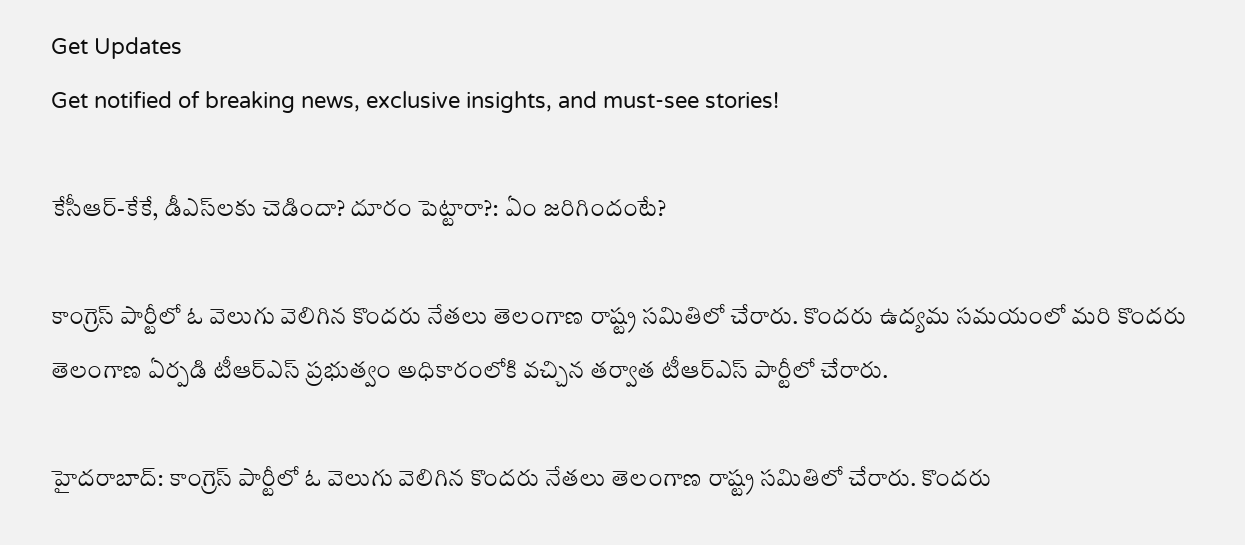Get Updates
Get notified of breaking news, exclusive insights, and must-see stories!

కేసీఆర్-కేకే, డీఎస్‌లకు చెడిందా? దూరం పెట్టారా?: ఏం జరిగిందంటే?

కాంగ్రెస్ పార్టీలో ఓ వెలుగు వెలిగిన కొందరు నేతలు తెలంగాణ రాష్ట్ర సమితిలో చేరారు. కొందరు ఉద్యమ సమయంలో మరి కొందరు తెలంగాణ ఏర్పడి టీఆర్ఎస్ ప్రభుత్వం అధికారంలోకి వచ్చిన తర్వాత టీఆర్ఎస్ పార్టీలో చేరారు.

హైదరాబాద్: కాంగ్రెస్ పార్టీలో ఓ వెలుగు వెలిగిన కొందరు నేతలు తెలంగాణ రాష్ట్ర సమితిలో చేరారు. కొందరు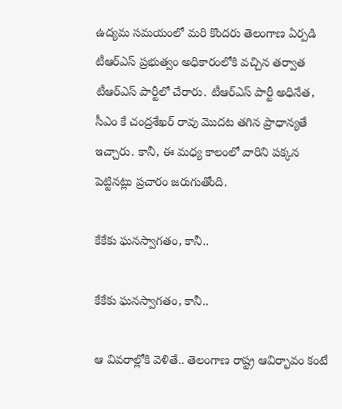ఉద్యమ సమయంలో మరి కొందరు తెలంగాణ ఏర్పడి టీఆర్ఎస్ ప్రభుత్వం అధికారంలోకి వచ్చిన తర్వాత టీఆర్ఎస్ పార్టీలో చేరారు. టీఆర్ఎస్ పార్టీ అధినేత, సీఎం కే చంద్రశేఖర్ రావు మొదట తగిన ప్రాధాన్యతే ఇచ్చారు. కానీ, ఈ మధ్య కాలంలో వారిని పక్కన పెట్టినట్లు ప్రచారం జరుగుతోంది.

కేకేకు ఘనస్వాగతం, కానీ..

కేకేకు ఘనస్వాగతం, కానీ..

ఆ వివరాల్లోకి వెళితే.. తెలంగాణ రాష్ట్ర ఆవిర్భావం కంటే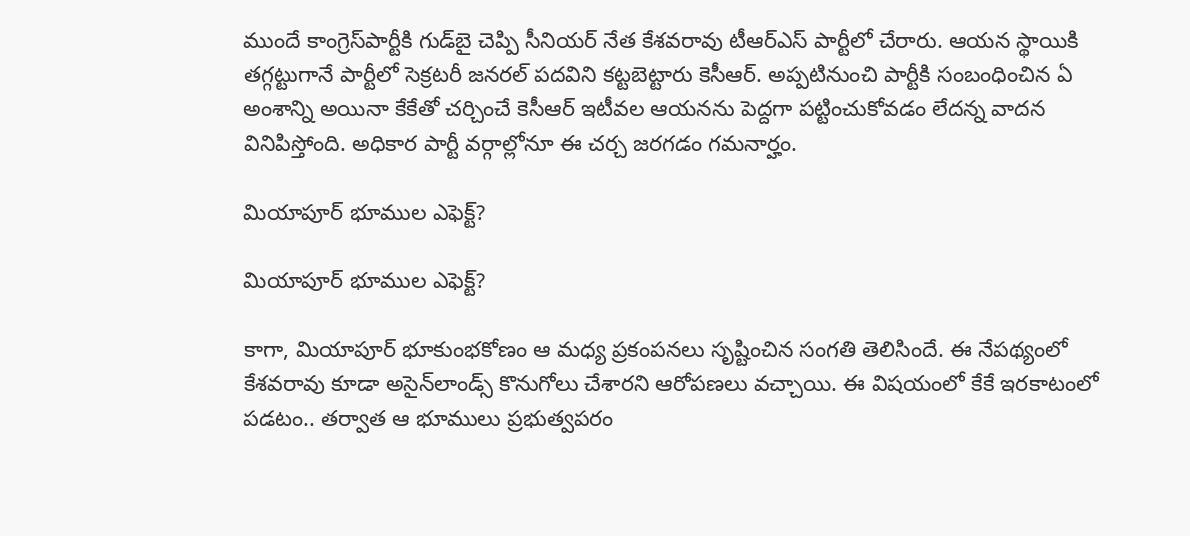ముందే కాంగ్రెస్‌పార్టీకి గుడ్‌బై చెప్పి సీనియర్ నేత కేశవరావు టీఆర్ఎస్ పార్టీలో చేరారు. ఆయన స్థాయికి తగ్గట్టుగానే పార్టీలో సెక్రటరీ జనరల్ పదవిని కట్టబెట్టారు కెసీఆర్. అప్పటినుంచి పార్టీకి సంబంధించిన ఏ అంశాన్ని అయినా కేకేతో చర్చించే కెసీఆర్ ఇటీవల ఆయనను పెద్దగా పట్టించుకోవడం లేదన్న వాదన వినిపిస్తోంది. అధికార పార్టీ వర్గాల్లోనూ ఈ చర్చ జరగడం గమనార్హం.

మియాపూర్ భూముల ఎఫెక్ట్?

మియాపూర్ భూముల ఎఫెక్ట్?

కాగా, మియాపూర్ భూకుంభకోణం ఆ మధ్య ప్రకంపనలు సృష్టించిన సంగతి తెలిసిందే. ఈ నేపథ్యంలో కేశవరావు కూడా అసైన్‌లాండ్స్ కొనుగోలు చేశారని ఆరోపణలు వచ్చాయి. ఈ విషయంలో కేకే ఇరకాటంలో పడటం.. తర్వాత ఆ భూములు ప్రభుత్వపరం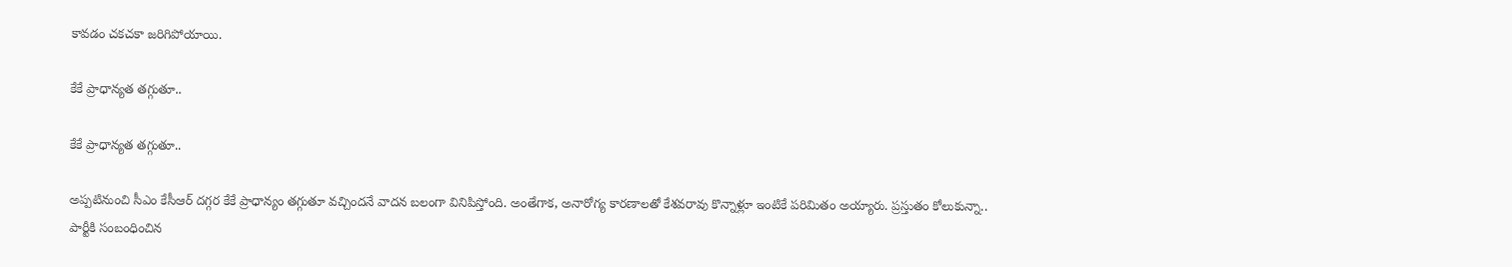కావడం చకచకా జరిగిపోయాయి.

కేకే ప్రాధాన్యత తగ్గుతూ..

కేకే ప్రాధాన్యత తగ్గుతూ..

అప్పటినుంచి సీఎం కేసీఆర్ దగ్గర కేకే ప్రాధాన్యం తగ్గుతూ వచ్చిందనే వాదన బలంగా వినిపిస్తోంది. అంతేగాక, అనారోగ్య కారణాలతో కేశవరావు కొన్నాళ్లూ ఇంటికే పరిమితం అయ్యారు. ప్రస్తుతం కోలుకున్నా.. పార్టీకి సంబంధించిన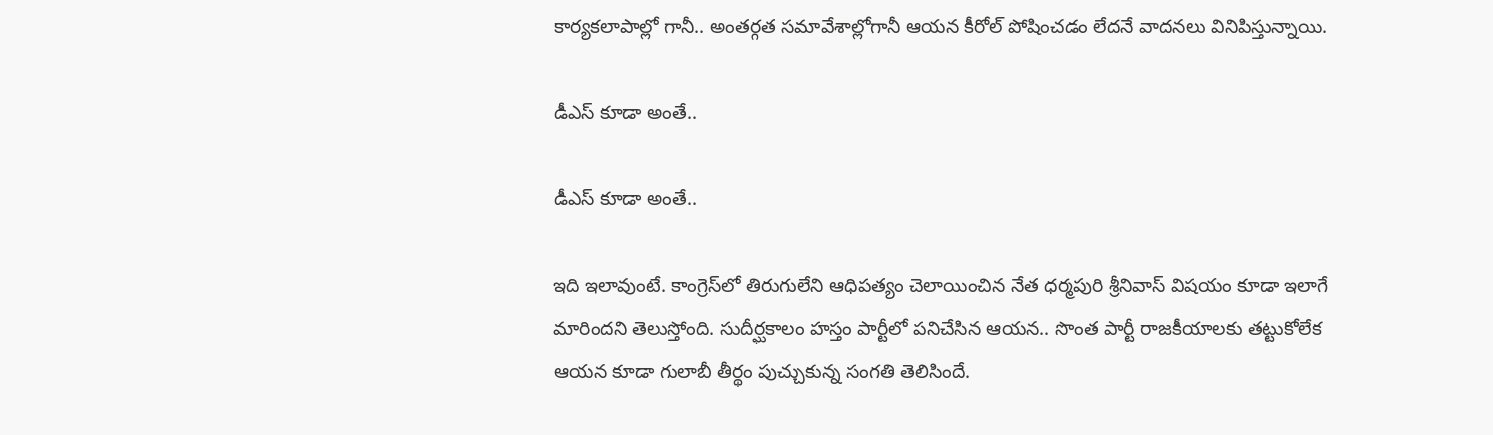కార్యకలాపాల్లో గానీ.. అంతర్గత సమావేశాల్లోగానీ ఆయన కీరోల్ పోషించడం లేదనే వాదనలు వినిపిస్తున్నాయి.

డీఎస్ కూడా అంతే..

డీఎస్ కూడా అంతే..

ఇది ఇలావుంటే. కాంగ్రెస్‌లో తిరుగులేని ఆధిపత్యం చెలాయించిన నేత ధర్మపురి శ్రీనివాస్ విషయం కూడా ఇలాగే మారిందని తెలుస్తోంది. సుదీర్ఘకాలం హస్తం పార్టీలో పనిచేసిన ఆయన.. సొంత పార్టీ రాజకీయాలకు తట్టుకోలేక ఆయన కూడా గులాబీ తీర్థం పుచ్చుకున్న సంగతి తెలిసిందే.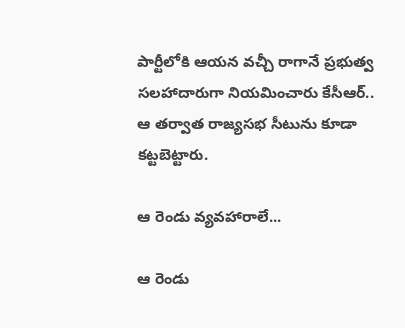పార్టీలోకి ఆయన వచ్చీ రాగానే ప్రభుత్వ సలహాదారుగా నియమించారు కేసీఆర్.. ఆ తర్వాత రాజ్యసభ సీటును కూడా కట్టబెట్టారు.

ఆ రెండు వ్యవహారాలే...

ఆ రెండు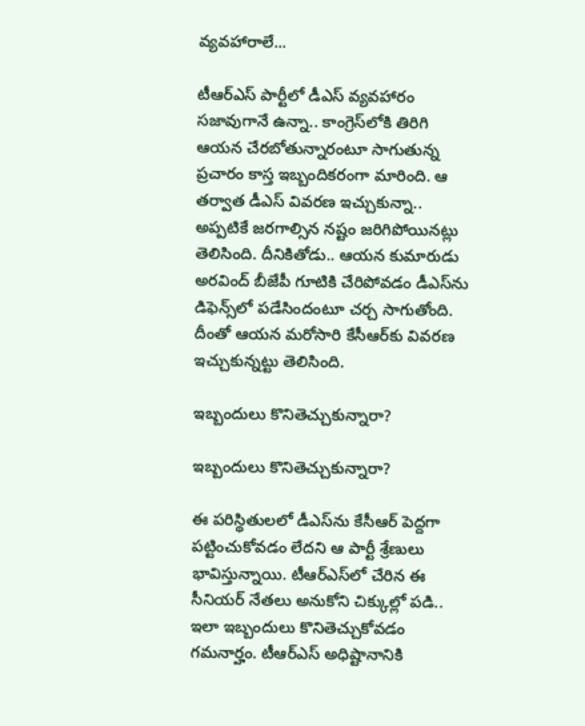వ్యవహారాలే...

టీఆర్ఎస్ పార్టీలో డీఎస్ వ్యవహారం సజావుగానే ఉన్నా.. కాంగ్రెస్‌లోకి తిరిగి ఆయన చేరబోతున్నారంటూ సాగుతున్న ప్రచారం కాస్త ఇబ్బందికరంగా మారింది. ఆ తర్వాత డీఎస్ వివరణ ఇచ్చుకున్నా.. అప్పటికే జరగాల్సిన నష్టం జరిగిపోయినట్లు తెలిసింది. దీనికితోడు.. ఆయన కుమారుడు అరవింద్ బీజేపీ గూటికి చేరిపోవడం డీఎస్‌ను డిఫెన్స్‌లో పడేసిందంటూ చర్చ సాగుతోంది. దీంతో ఆయన మరోసారి కేసీఆర్‌కు వివరణ ఇచ్చుకున్నట్టు తెలిసింది.

ఇబ్బందులు కొనితెచ్చుకున్నారా?

ఇబ్బందులు కొనితెచ్చుకున్నారా?

ఈ పరిస్థితులలో డీఎస్‌ను కేసీఆర్ పెద్దగా పట్టించుకోవడం లేదని ఆ పార్టీ శ్రేణులు భావిస్తున్నాయి. టీఆర్ఎస్‌లో చేరిన ఈ సీనియర్ నేతలు అనుకోని చిక్కుల్లో పడి.. ఇలా ఇబ్బందులు కొనితెచ్చుకోవడం గమనార్హం. టీఆర్ఎస్ అధిష్టానానికి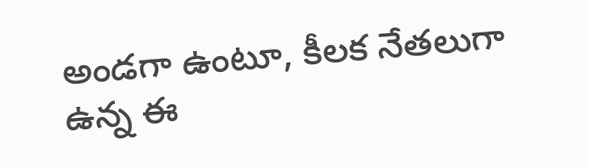అండగా ఉంటూ, కీలక నేతలుగా ఉన్న ఈ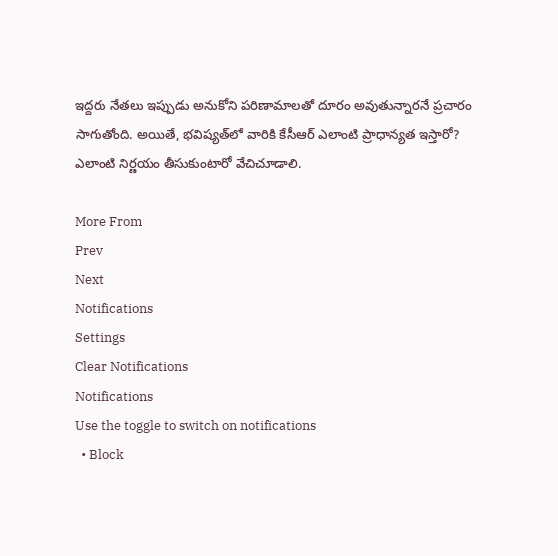ఇద్దరు నేతలు ఇప్పుడు అనుకోని పరిణామాలతో దూరం అవుతున్నారనే ప్రచారం సాగుతోంది. అయితే, భవిష్యత్‌లో వారికి కేసీఆర్ ఎలాంటి ప్రాధాన్యత ఇస్తారో? ఎలాంటి నిర్ణయం తీసుకుంటారో వేచిచూడాలి.

More From
Prev
Next
Notifications
Settings
Clear Notifications
Notifications
Use the toggle to switch on notifications
  • Block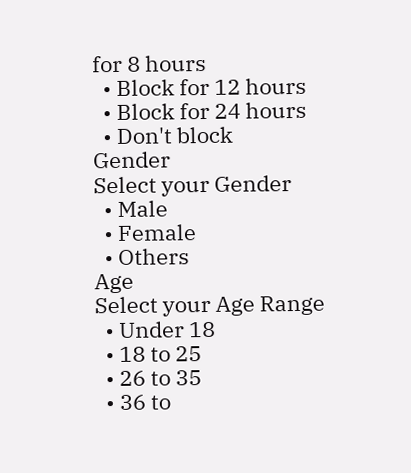for 8 hours
  • Block for 12 hours
  • Block for 24 hours
  • Don't block
Gender
Select your Gender
  • Male
  • Female
  • Others
Age
Select your Age Range
  • Under 18
  • 18 to 25
  • 26 to 35
  • 36 to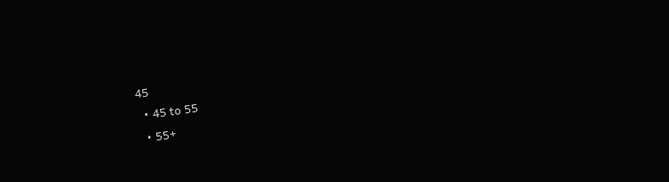45
  • 45 to 55
  • 55+